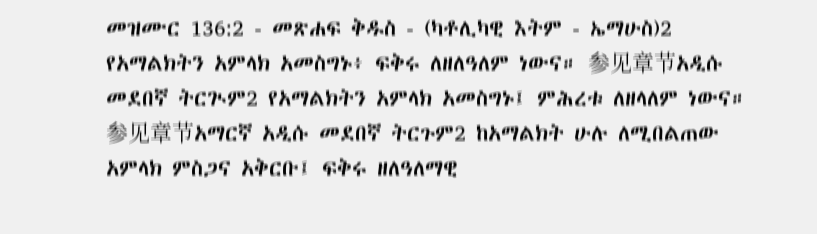መዝሙር 136:2 - መጽሐፍ ቅዱስ - (ካቶሊካዊ እትም - ኤማሁስ)2 የአማልክትን አምላክ አመስግኑ፥ ፍቅሩ ለዘለዓለም ነውና። 参见章节አዲሱ መደበኛ ትርጒም2 የአማልክትን አምላክ አመስግኑ፤ ምሕረቱ ለዘላለም ነውና። 参见章节አማርኛ አዲሱ መደበኛ ትርጉም2 ከአማልክት ሁሉ ለሚበልጠው አምላክ ምስጋና አቅርቡ፤ ፍቅሩ ዘለዓለማዊ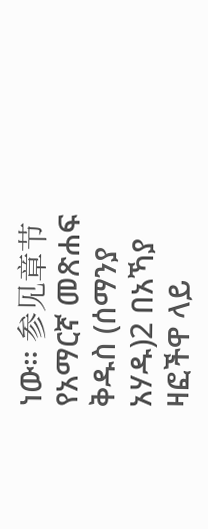ነው። 参见章节የአማርኛ መጽሐፍ ቅዱስ (ሰማንያ አሃዱ)2 በአኻያ ዛፎችዋ ላይ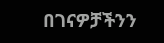በገናዎቻችንን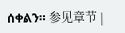ሰቀልን። 参见章节 |